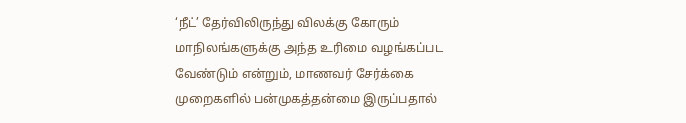‘நீட்’ தேர்விலிருந்து விலக்கு கோரும் மாநிலங்களுக்கு அந்த உரிமை வழங்கப்பட வேண்டும் என்றும், மாணவர் சேர்க்கை முறைகளில் பன்முகத்தன்மை இருப்பதால்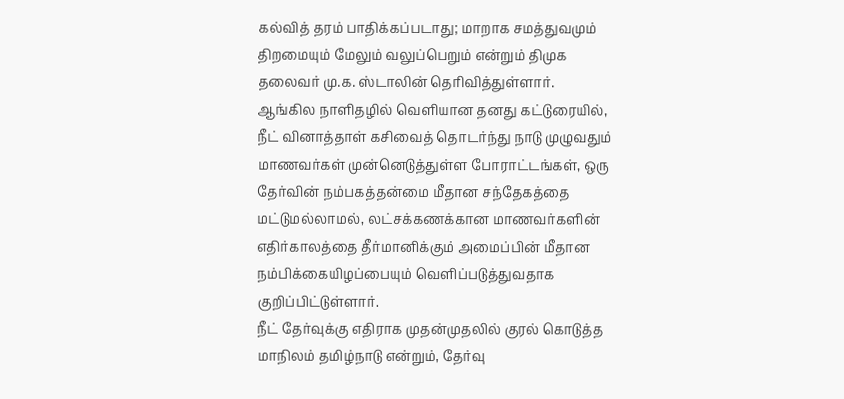கல்வித் தரம் பாதிக்கப்படாது; மாறாக சமத்துவமும் திறமையும் மேலும் வலுப்பெறும் என்றும் திமுக தலைவர் மு.க. ஸ்டாலின் தெரிவித்துள்ளார்.
ஆங்கில நாளிதழில் வெளியான தனது கட்டுரையில், நீட் வினாத்தாள் கசிவைத் தொடர்ந்து நாடு முழுவதும் மாணவர்கள் முன்னெடுத்துள்ள போராட்டங்கள், ஒரு தேர்வின் நம்பகத்தன்மை மீதான சந்தேகத்தை மட்டுமல்லாமல், லட்சக்கணக்கான மாணவர்களின் எதிர்காலத்தை தீர்மானிக்கும் அமைப்பின் மீதான நம்பிக்கையிழப்பையும் வெளிப்படுத்துவதாக குறிப்பிட்டுள்ளார்.
நீட் தேர்வுக்கு எதிராக முதன்முதலில் குரல் கொடுத்த மாநிலம் தமிழ்நாடு என்றும், தேர்வு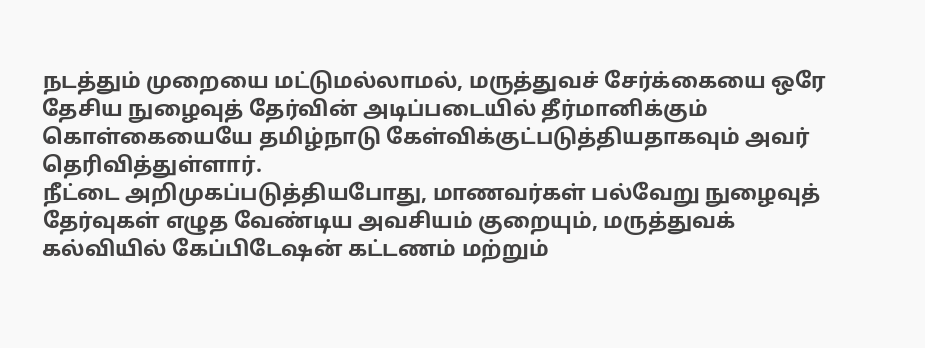நடத்தும் முறையை மட்டுமல்லாமல், மருத்துவச் சேர்க்கையை ஒரே தேசிய நுழைவுத் தேர்வின் அடிப்படையில் தீர்மானிக்கும் கொள்கையையே தமிழ்நாடு கேள்விக்குட்படுத்தியதாகவும் அவர் தெரிவித்துள்ளார்.
நீட்டை அறிமுகப்படுத்தியபோது, மாணவர்கள் பல்வேறு நுழைவுத் தேர்வுகள் எழுத வேண்டிய அவசியம் குறையும், மருத்துவக் கல்வியில் கேப்பிடேஷன் கட்டணம் மற்றும்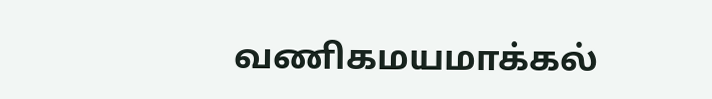வணிகமயமாக்கல்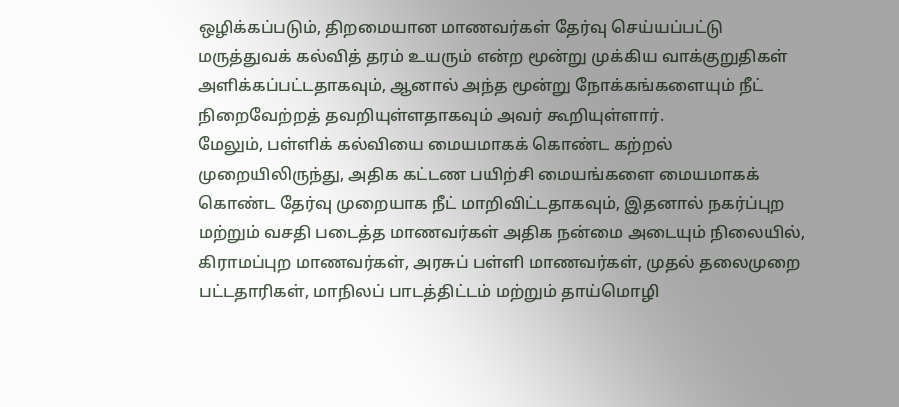ஒழிக்கப்படும், திறமையான மாணவர்கள் தேர்வு செய்யப்பட்டு மருத்துவக் கல்வித் தரம் உயரும் என்ற மூன்று முக்கிய வாக்குறுதிகள் அளிக்கப்பட்டதாகவும், ஆனால் அந்த மூன்று நோக்கங்களையும் நீட் நிறைவேற்றத் தவறியுள்ளதாகவும் அவர் கூறியுள்ளார்.
மேலும், பள்ளிக் கல்வியை மையமாகக் கொண்ட கற்றல் முறையிலிருந்து, அதிக கட்டண பயிற்சி மையங்களை மையமாகக் கொண்ட தேர்வு முறையாக நீட் மாறிவிட்டதாகவும், இதனால் நகர்ப்புற மற்றும் வசதி படைத்த மாணவர்கள் அதிக நன்மை அடையும் நிலையில், கிராமப்புற மாணவர்கள், அரசுப் பள்ளி மாணவர்கள், முதல் தலைமுறை பட்டதாரிகள், மாநிலப் பாடத்திட்டம் மற்றும் தாய்மொழி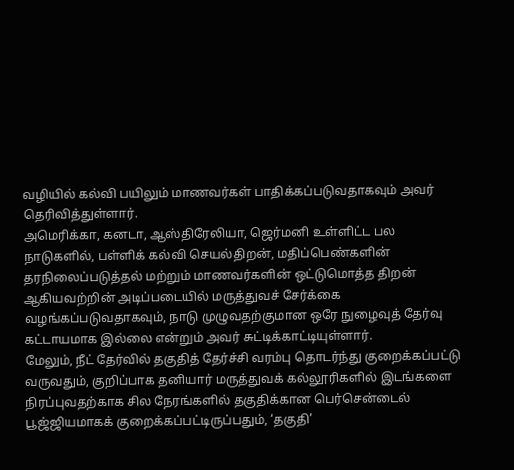வழியில் கல்வி பயிலும் மாணவர்கள் பாதிக்கப்படுவதாகவும் அவர் தெரிவித்துள்ளார்.
அமெரிக்கா, கனடா, ஆஸ்திரேலியா, ஜெர்மனி உள்ளிட்ட பல நாடுகளில், பள்ளிக் கல்வி செயல்திறன், மதிப்பெண்களின் தரநிலைப்படுத்தல் மற்றும் மாணவர்களின் ஒட்டுமொத்த திறன் ஆகியவற்றின் அடிப்படையில் மருத்துவச் சேர்க்கை வழங்கப்படுவதாகவும், நாடு முழுவதற்குமான ஒரே நுழைவுத் தேர்வு கட்டாயமாக இல்லை என்றும் அவர் சுட்டிக்காட்டியுள்ளார்.
மேலும், நீட் தேர்வில் தகுதித் தேர்ச்சி வரம்பு தொடர்ந்து குறைக்கப்பட்டு வருவதும், குறிப்பாக தனியார் மருத்துவக் கல்லூரிகளில் இடங்களை நிரப்புவதற்காக சில நேரங்களில் தகுதிக்கான பெர்சென்டைல் பூஜ்ஜியமாகக் குறைக்கப்பட்டிருப்பதும், ‘தகுதி’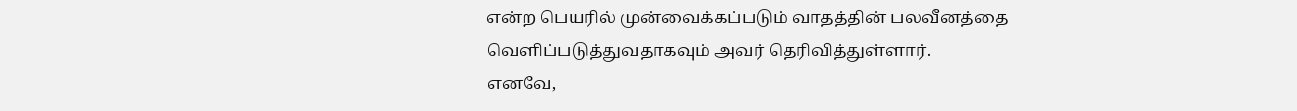என்ற பெயரில் முன்வைக்கப்படும் வாதத்தின் பலவீனத்தை வெளிப்படுத்துவதாகவும் அவர் தெரிவித்துள்ளார்.
எனவே,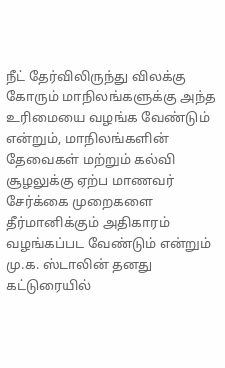நீட் தேர்விலிருந்து விலக்கு கோரும் மாநிலங்களுக்கு அந்த உரிமையை வழங்க வேண்டும் என்றும், மாநிலங்களின் தேவைகள் மற்றும் கல்வி சூழலுக்கு ஏற்ப மாணவர் சேர்க்கை முறைகளை தீர்மானிக்கும் அதிகாரம் வழங்கப்பட வேண்டும் என்றும் மு.க. ஸ்டாலின் தனது கட்டுரையில்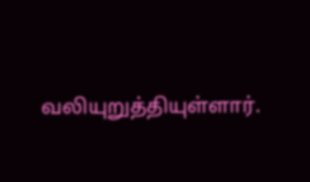வலியுறுத்தியுள்ளார்.